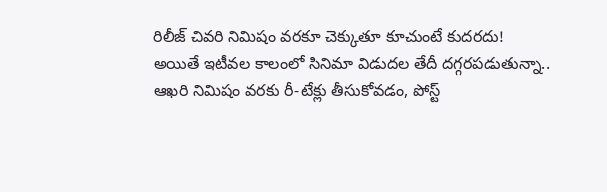రిలీజ్ చివరి నిమిషం వరకూ చెక్కుతూ కూచుంటే కుదరదు!
అయితే ఇటీవల కాలంలో సినిమా విడుదల తేదీ దగ్గరపడుతున్నా.. ఆఖరి నిమిషం వరకు రీ-టేక్లు తీసుకోవడం, పోస్ట్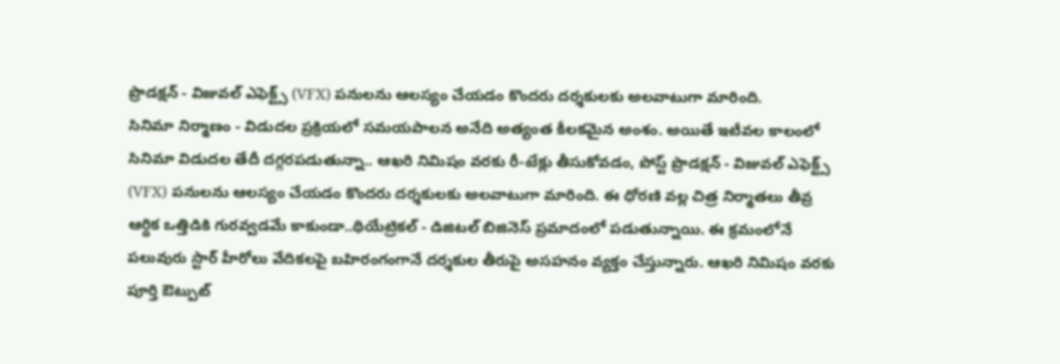ప్రొడక్షన్ - విజువల్ ఎఫెక్ట్స్ (VFX) పనులను ఆలస్యం చేయడం కొందరు దర్శకులకు అలవాటుగా మారింది.
సినిమా నిర్మాణం - విడుదల ప్రక్రియలో సమయపాలన అనేది అత్యంత కీలకమైన అంశం. అయితే ఇటీవల కాలంలో సినిమా విడుదల తేదీ దగ్గరపడుతున్నా.. ఆఖరి నిమిషం వరకు రీ-టేక్లు తీసుకోవడం, పోస్ట్ ప్రొడక్షన్ - విజువల్ ఎఫెక్ట్స్ (VFX) పనులను ఆలస్యం చేయడం కొందరు దర్శకులకు అలవాటుగా మారింది. ఈ ధోరణి వల్ల చిత్ర నిర్మాతలు తీవ్ర ఆర్థిక ఒత్తిడికి గురవ్వడమే కాకుండా..థియేట్రికల్ - డిజిటల్ బిజినెస్ ప్రమాదంలో పడుతున్నాయి. ఈ క్రమంలోనే పలువురు స్టార్ హీరోలు వేదికలపై బహిరంగంగానే దర్శకుల తీరుపై అసహనం వ్యక్తం చేస్తున్నారు. ఆఖరి నిమిషం వరకు పూర్తి ఔట్పుట్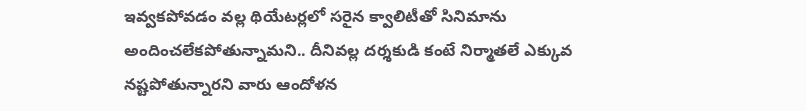ఇవ్వకపోవడం వల్ల థియేటర్లలో సరైన క్వాలిటీతో సినిమాను అందించలేకపోతున్నామని.. దీనివల్ల దర్శకుడి కంటే నిర్మాతలే ఎక్కువ నష్టపోతున్నారని వారు ఆందోళన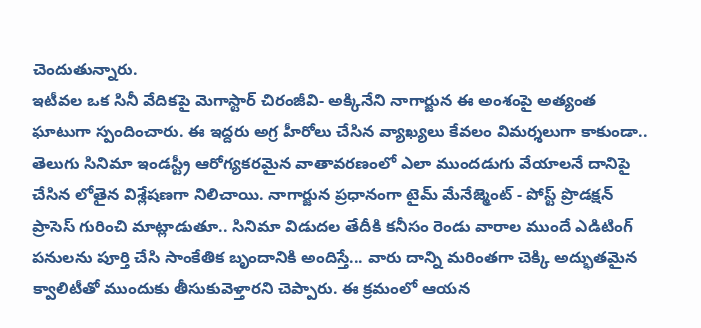చెందుతున్నారు.
ఇటీవల ఒక సినీ వేదికపై మెగాస్టార్ చిరంజీవి- అక్కినేని నాగార్జున ఈ అంశంపై అత్యంత ఘాటుగా స్పందించారు. ఈ ఇద్దరు అగ్ర హీరోలు చేసిన వ్యాఖ్యలు కేవలం విమర్శలుగా కాకుండా.. తెలుగు సినిమా ఇండస్ట్రీ ఆరోగ్యకరమైన వాతావరణంలో ఎలా ముందడుగు వేయాలనే దానిపై చేసిన లోతైన విశ్లేషణగా నిలిచాయి. నాగార్జున ప్రధానంగా టైమ్ మేనేజ్మెంట్ - పోస్ట్ ప్రొడక్షన్ ప్రాసెస్ గురించి మాట్లాడుతూ.. సినిమా విడుదల తేదీకి కనీసం రెండు వారాల ముందే ఎడిటింగ్ పనులను పూర్తి చేసి సాంకేతిక బృందానికి అందిస్తే... వారు దాన్ని మరింతగా చెక్కి అద్భుతమైన క్వాలిటీతో ముందుకు తీసుకువెళ్తారని చెప్పారు. ఈ క్రమంలో ఆయన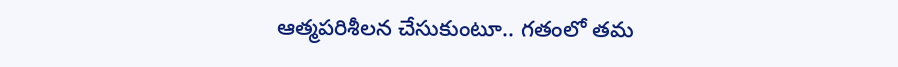ఆత్మపరిశీలన చేసుకుంటూ.. గతంలో తమ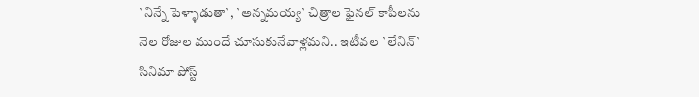`నిన్నే పెళ్ళాడుతా`, `అన్నమయ్య` చిత్రాల ఫైనల్ కాపీలను నెల రోజుల ముందే చూసుకునేవాళ్లమని.. ఇటీవల `లేనిన్` సినిమా పోస్ట్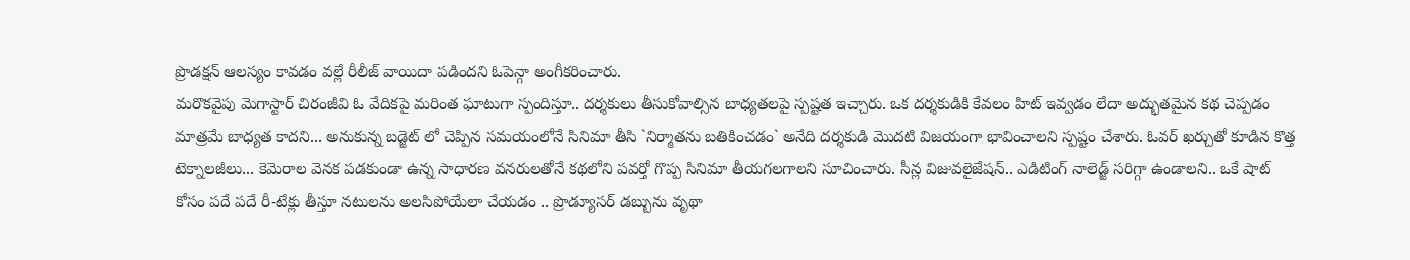ప్రొడక్షన్ ఆలస్యం కావడం వల్లే రీలీజ్ వాయిదా పడిందని ఓపెన్గా అంగీకరించారు.
మరొకవైపు మెగాస్టార్ చిరంజీవి ఓ వేదికపై మరింత ఘాటుగా స్పందిస్తూ.. దర్శకులు తీసుకోవాల్సిన బాధ్యతలపై స్పష్టత ఇచ్చారు. ఒక దర్శకుడికి కేవలం హిట్ ఇవ్వడం లేదా అద్భుతమైన కథ చెప్పడం మాత్రమే బాధ్యత కాదని... అనుకున్న బడ్జెట్ లో చెప్పిన సమయంలోనే సినిమా తీసి `నిర్మాతను బతికించడం` అనేది దర్శకుడి మొదటి విజయంగా భావించాలని స్పష్టం చేశారు. ఓవర్ ఖర్చుతో కూడిన కొత్త టెక్నాలజీలు... కెమెరాల వెనక పడకుండా ఉన్న సాధారణ వనరులతోనే కథలోని పవర్తో గొప్ప సినిమా తీయగలగాలని సూచించారు. సీన్ల విజువలైజేషన్.. ఎడిటింగ్ నాలెడ్జ్ సరిగ్గా ఉండాలని.. ఒకే షాట్ కోసం పదే పదే రీ-టేక్లు తీస్తూ నటులను అలసిపోయేలా చేయడం .. ప్రొడ్యూసర్ డబ్బును వృథా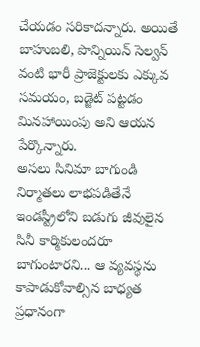చేయడం సరికాదన్నారు. అయితే బాహుబలి, పొన్నియిన్ సెల్వన్ వంటి భారీ ప్రాజెక్టులకు ఎక్కువ సమయం, బడ్జెట్ పట్టడం మినహాయింపు అని ఆయన పేర్కొన్నారు.
అసలు సినిమా బాగుండి నిర్మాతలు లాభపడితేనే ఇండస్ట్రీలోని బడుగు జీవులైన సినీ కార్మికులందరూ బాగుంటారని... ఆ వ్యవస్థను కాపాడుకోవాల్సిన బాధ్యత ప్రధానంగా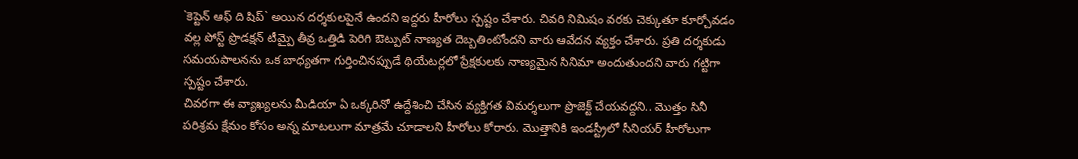`కెప్టెన్ ఆఫ్ ది షిప్` అయిన దర్శకులపైనే ఉందని ఇద్దరు హీరోలు స్పష్టం చేశారు. చివరి నిమిషం వరకు చెక్కుతూ కూర్చోవడం వల్ల పోస్ట్ ప్రొడక్షన్ టీమ్పై తీవ్ర ఒత్తిడి పెరిగి ఔట్పుట్ నాణ్యత దెబ్బతింటోందని వారు ఆవేదన వ్యక్తం చేశారు. ప్రతి దర్శకుడు సమయపాలనను ఒక బాధ్యతగా గుర్తించినప్పుడే థియేటర్లలో ప్రేక్షకులకు నాణ్యమైన సినిమా అందుతుందని వారు గట్టిగా స్పష్టం చేశారు.
చివరగా ఈ వ్యాఖ్యలను మీడియా ఏ ఒక్కరినో ఉద్దేశించి చేసిన వ్యక్తిగత విమర్శలుగా ప్రొజెక్ట్ చేయవద్దని.. మొత్తం సినీ పరిశ్రమ క్షేమం కోసం అన్న మాటలుగా మాత్రమే చూడాలని హీరోలు కోరారు. మొత్తానికి ఇండస్ట్రీలో సీనియర్ హీరోలుగా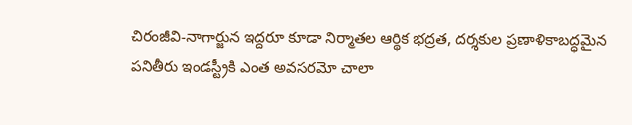చిరంజీవి-నాగార్జున ఇద్దరూ కూడా నిర్మాతల ఆర్థిక భద్రత, దర్శకుల ప్రణాళికాబద్ధమైన పనితీరు ఇండస్ట్రీకి ఎంత అవసరమో చాలా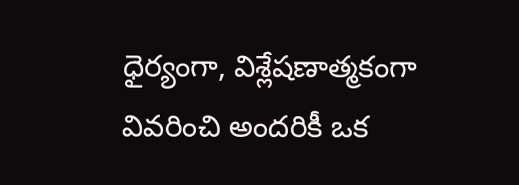ధైర్యంగా, విశ్లేషణాత్మకంగా వివరించి అందరికీ ఒక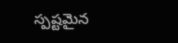స్పష్టమైన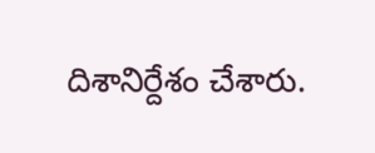దిశానిర్దేశం చేశారు.